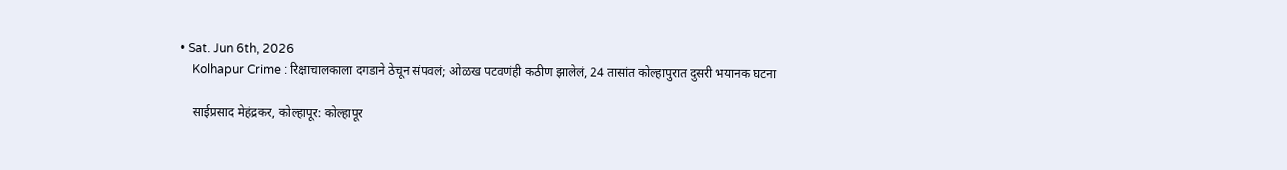• Sat. Jun 6th, 2026
    Kolhapur Crime : रिक्षाचालकाला दगडाने ठेचून संपवलं; ओळख पटवणंही कठीण झालेलं, 24 तासांत कोल्हापुरात दुसरी भयानक घटना

    साईप्रसाद मेहंद्रकर, कोल्हापूर: कोल्हापूर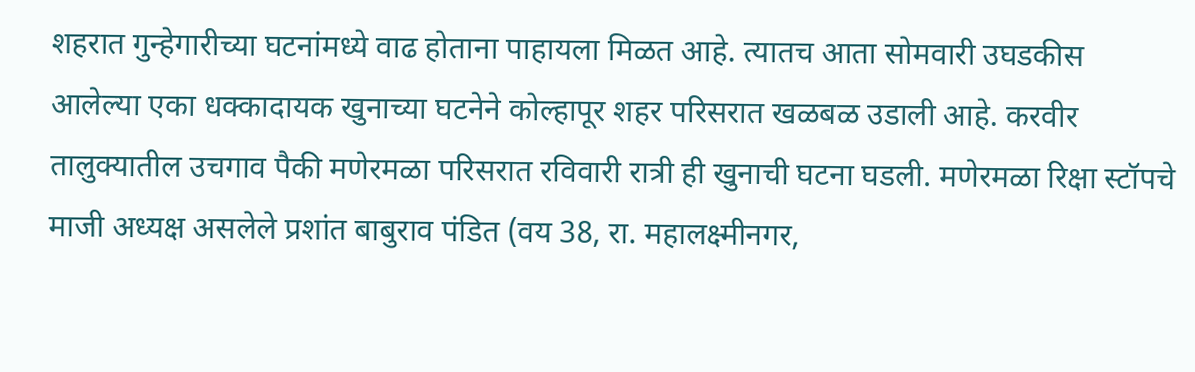शहरात गुन्हेगारीच्या घटनांमध्ये वाढ होताना पाहायला मिळत आहे. त्यातच आता सोमवारी उघडकीस आलेल्या एका धक्कादायक खुनाच्या घटनेने कोल्हापूर शहर परिसरात खळबळ उडाली आहे. करवीर तालुक्यातील उचगाव पैकी मणेरमळा परिसरात रविवारी रात्री ही खुनाची घटना घडली. मणेरमळा रिक्षा स्टॉपचे माजी अध्यक्ष असलेले प्रशांत बाबुराव पंडित (वय 38, रा. महालक्ष्मीनगर,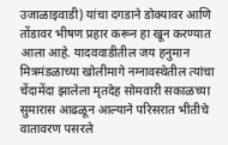उजाळाइवाडी) यांचा दगडाने डोक्यावर आणि तोंडावर भीषण प्रहार करून हा खून करण्यात आला आहे. यादववाडीतील जय हनुमान मित्रमंडळाच्या खोलीमागे नग्नावस्थेतील त्यांचा चेंदामेंदा झालेला मृतदेह सोमवारी सकाळच्या सुमारास आढळून आल्याने परिसरात भीतीचे वातावरण पसरले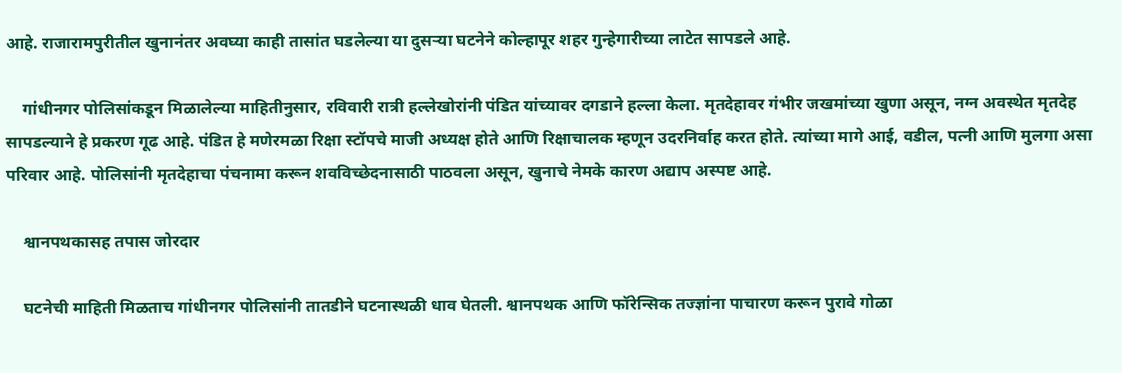आहे. राजारामपुरीतील खुनानंतर अवघ्या काही तासांत घडलेल्या या दुसऱ्या घटनेने कोल्हापूर शहर गुन्हेगारीच्या लाटेत सापडले आहे.

    गांधीनगर पोलिसांकडून मिळालेल्या माहितीनुसार, रविवारी रात्री हल्लेखोरांनी पंडित यांच्यावर दगडाने हल्ला केला. मृतदेहावर गंभीर जखमांच्या खुणा असून, नग्न अवस्थेत मृतदेह सापडल्याने हे प्रकरण गूढ आहे. पंडित हे मणेरमळा रिक्षा स्टॉपचे माजी अध्यक्ष होते आणि रिक्षाचालक म्हणून उदरनिर्वाह करत होते. त्यांच्या मागे आई, वडील, पत्नी आणि मुलगा असा परिवार आहे. पोलिसांनी मृतदेहाचा पंचनामा करून शवविच्छेदनासाठी पाठवला असून, खुनाचे नेमके कारण अद्याप अस्पष्ट आहे.

    श्वानपथकासह तपास जोरदार

    घटनेची माहिती मिळताच गांधीनगर पोलिसांनी तातडीने घटनास्थळी धाव घेतली. श्वानपथक आणि फॉरेन्सिक तज्ज्ञांना पाचारण करून पुरावे गोळा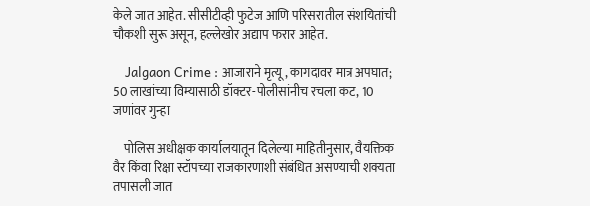केले जात आहेत. सीसीटीव्ही फुटेज आणि परिसरातील संशयितांची चौकशी सुरू असून, हल्लेखोर अद्याप फरार आहेत.

    Jalgaon Crime : आजाराने मृत्यू, कागदावर मात्र अपघात; 50 लाखांच्या विम्यासाठी डॉक्टर-पोलीसांनीच रचला कट, 10 जणांवर गुन्हा

    पोलिस अधीक्षक कार्यालयातून दिलेल्या माहितीनुसार, वैयक्तिक वैर किंवा रिक्षा स्टॉपच्या राजकारणाशी संबंधित असण्याची शक्यता तपासली जात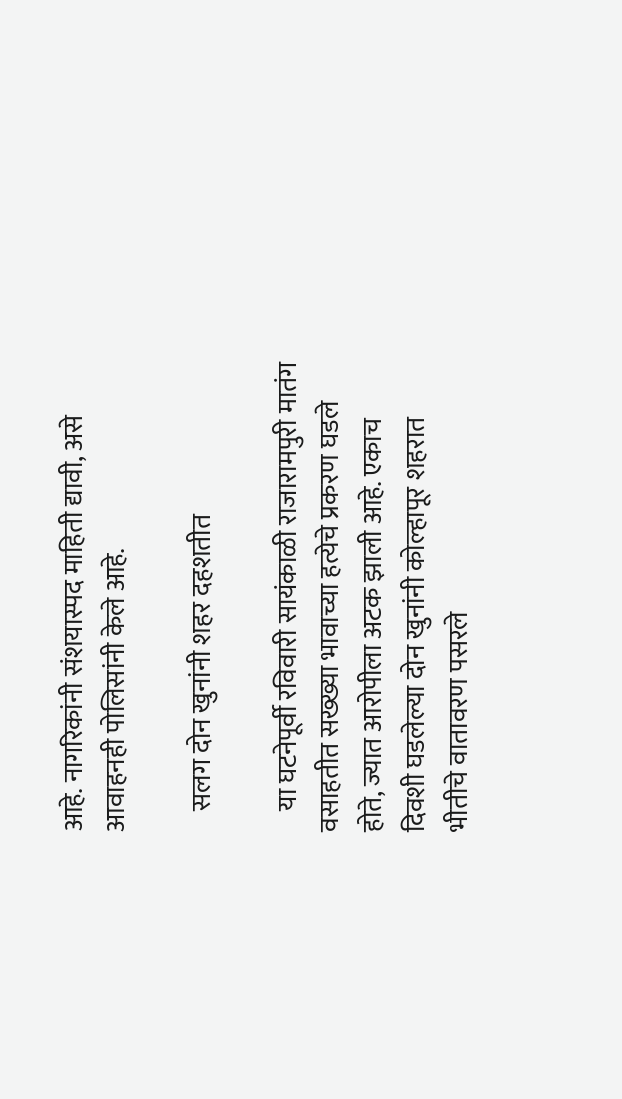आहे. नागरिकांनी संशयास्पद माहिती द्यावी, असे आवाहनही पोलिसांनी केले आहे.

    सलग दोन खुनांनी शहर दहशतीत

    या घटनेपूर्वी रविवारी सायंकाळी राजारामपुरी मातंग वसाहतीत सख्ख्या भावाच्या हत्येचे प्रकरण घडले होते, ज्यात आरोपीला अटक झाली आहे. एकाच दिवशी घडलेल्या दोन खुनांनी कोल्हापूर शहरात भीतीचे वातावरण पसरले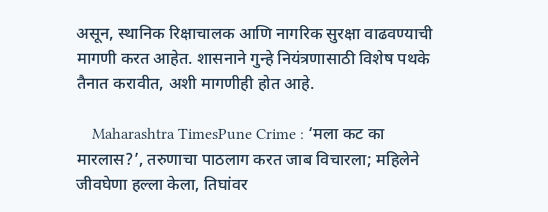असून, स्थानिक रिक्षाचालक आणि नागरिक सुरक्षा वाढवण्याची मागणी करत आहेत. शासनाने गुन्हे नियंत्रणासाठी विशेष पथके तैनात करावीत, अशी मागणीही होत आहे.

    Maharashtra TimesPune Crime : ‘मला कट का मारलास?’, तरुणाचा पाठलाग करत जाब विचारला; महिलेने जीवघेणा हल्ला केला, तिघांवर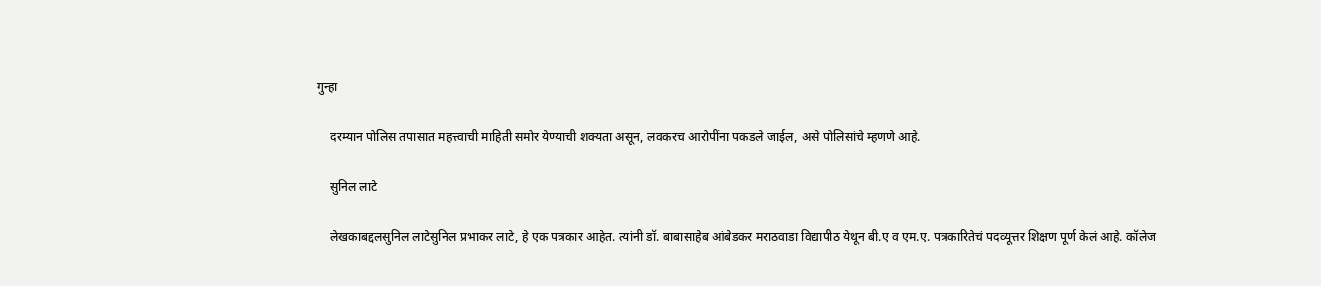गुन्हा

    दरम्यान पोलिस तपासात महत्त्वाची माहिती समोर येण्याची शक्यता असून, लवकरच आरोपींना पकडले जाईल, असे पोलिसांचे म्हणणे आहे.

    सुनिल लाटे

    लेखकाबद्दलसुनिल लाटेसुनिल प्रभाकर लाटे, हे एक पत्रकार आहेत. त्यांनी डॉ. बाबासाहेब आंबेडकर मराठवाडा विद्यापीठ येथून बी.ए व एम.ए. पत्रकारितेचं पदव्यूत्तर शिक्षण पूर्ण केलं आहे. कॉलेज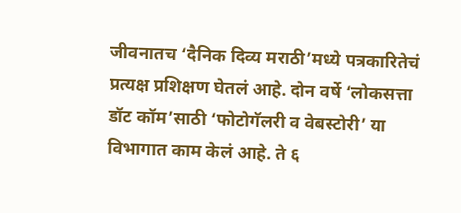जीवनातच ‘दैनिक दिव्य मराठी’मध्ये पत्रकारितेचं प्रत्यक्ष प्रशिक्षण घेतलं आहे. दोन वर्षे ‘लोकसत्ता डॉट कॉम’साठी ‘फोटोगॅलरी व वेबस्टोरी’ या विभागात काम केलं आहे. ते ६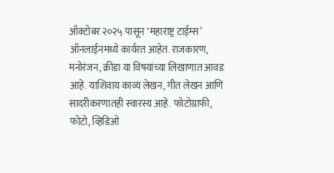ऑक्टोबर २०२५ पासून ‘महाराष्ट्र टाईम्स’ ऑनलाईनमध्ये कार्यरत आहेत. राजकारण, मनोरंजन, क्रीडा या विषयांच्या लिखाणात आवड आहे. याशिवाय काव्य लेखन, गीत लेखन आणि सादरीकरणातही स्वारस्य आहे. फोटोग्राफी, फोटो, व्हिडिओ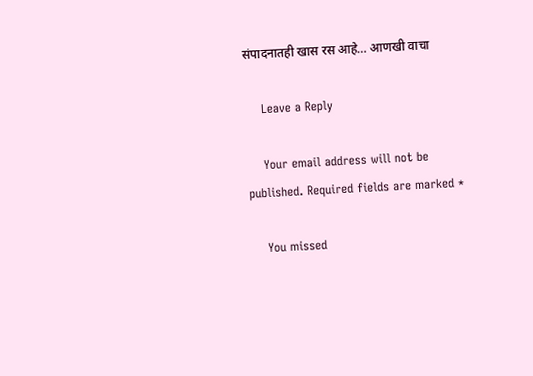संपादनातही खास रस आहे… आणखी वाचा

    Leave a Reply

    Your email address will not be published. Required fields are marked *

    You missed